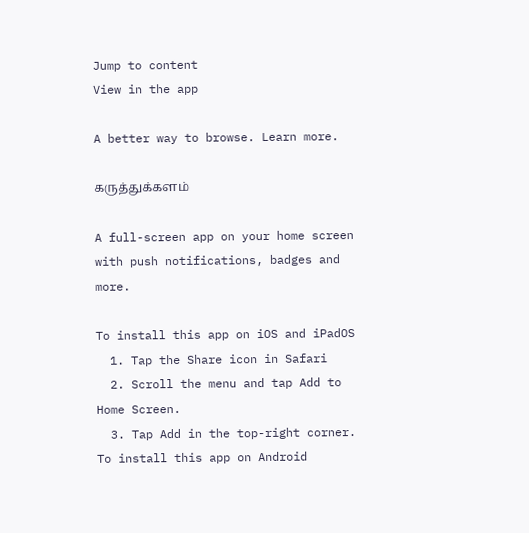Jump to content
View in the app

A better way to browse. Learn more.

கருத்துக்களம்

A full-screen app on your home screen with push notifications, badges and more.

To install this app on iOS and iPadOS
  1. Tap the Share icon in Safari
  2. Scroll the menu and tap Add to Home Screen.
  3. Tap Add in the top-right corner.
To install this app on Android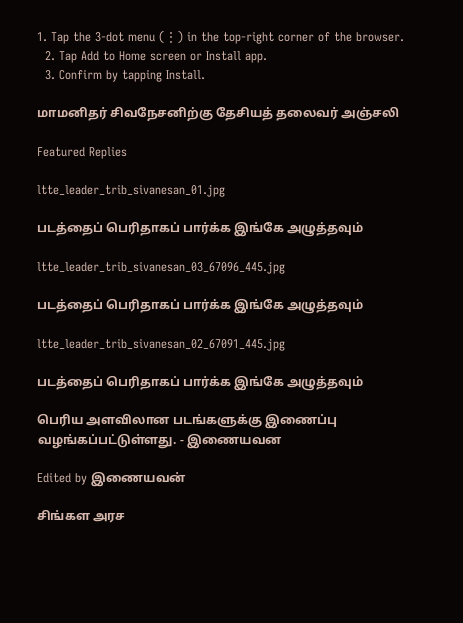1. Tap the 3-dot menu (⋮) in the top-right corner of the browser.
  2. Tap Add to Home screen or Install app.
  3. Confirm by tapping Install.

மாமனிதர் சிவநேசனிற்கு தேசியத் தலைவர் அஞ்சலி

Featured Replies

ltte_leader_trib_sivanesan_01.jpg

படத்தைப் பெரிதாகப் பார்க்க இங்கே அழுத்தவும்

ltte_leader_trib_sivanesan_03_67096_445.jpg

படத்தைப் பெரிதாகப் பார்க்க இங்கே அழுத்தவும்

ltte_leader_trib_sivanesan_02_67091_445.jpg

படத்தைப் பெரிதாகப் பார்க்க இங்கே அழுத்தவும்

பெரிய அளவிலான படங்களுக்கு இணைப்பு வழங்கப்பட்டுள்ளது. - இணையவன

Edited by இணையவன்

சிங்கள அரச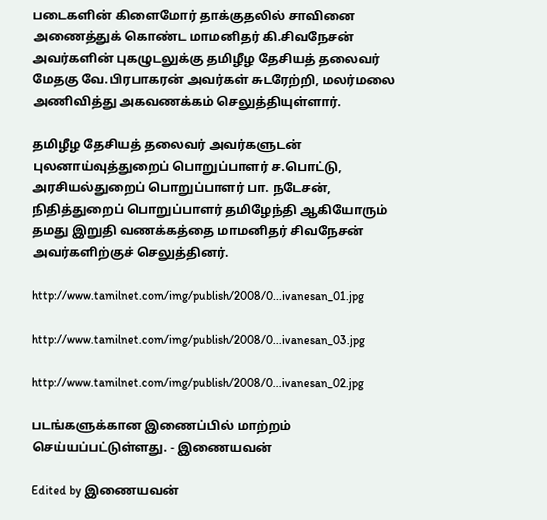படைகளின் கிளைமோர் தாக்குதலில் சாவினை அணைத்துக் கொண்ட மாமனிதர் கி.சிவநேசன் அவர்களின் புகழுடலுக்கு தமிழீழ தேசியத் தலைவர் மேதகு வே.பிரபாகரன் அவர்கள் சுடரேற்றி, மலர்மலை அணிவித்து அகவணக்கம் செலுத்தியுள்ளார்.

தமிழீழ தேசியத் தலைவர் அவர்களுடன் புலனாய்வுத்துறைப் பொறுப்பாளர் ச.பொட்டு, அரசியல்துறைப் பொறுப்பாளர் பா. நடேசன், நிதித்துறைப் பொறுப்பாளர் தமிழேந்தி ஆகியோரும் தமது இறுதி வணக்கத்தை மாமனிதர் சிவநேசன் அவர்களிற்குச் செலுத்தினர்.

http://www.tamilnet.com/img/publish/2008/0...ivanesan_01.jpg

http://www.tamilnet.com/img/publish/2008/0...ivanesan_03.jpg

http://www.tamilnet.com/img/publish/2008/0...ivanesan_02.jpg

படங்களுக்கான இணைப்பில் மாற்றம் செய்யப்பட்டுள்ளது. - இணையவன்

Edited by இணையவன்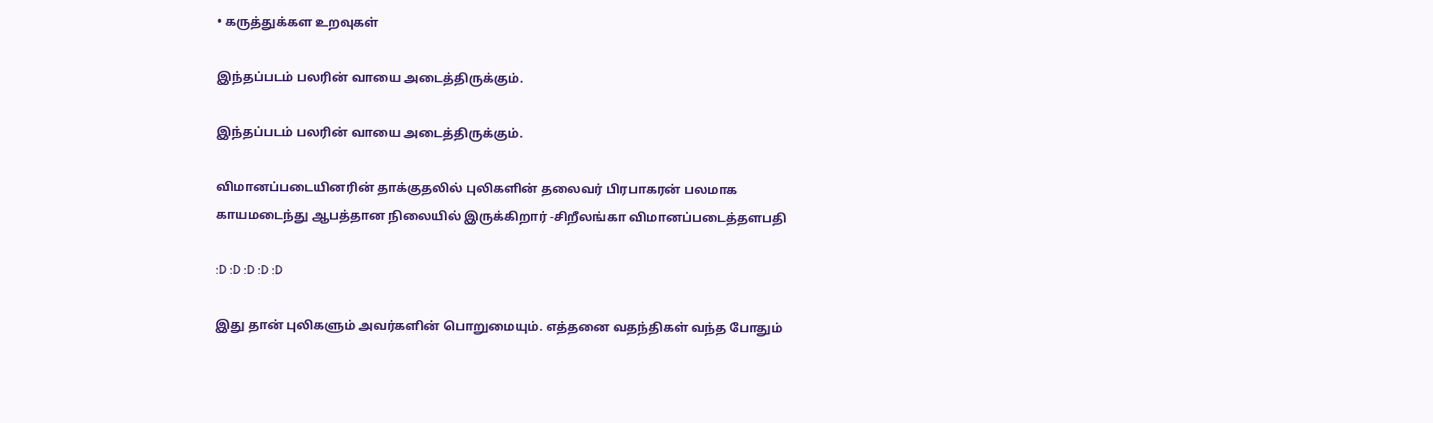• கருத்துக்கள உறவுகள்

இந்தப்படம் பலரின் வாயை அடைத்திருக்கும்.

இந்தப்படம் பலரின் வாயை அடைத்திருக்கும்.

விமானப்படையினரின் தாக்குதலில் புலிகளின் தலைவர் பிரபாகரன் பலமாக காயமடைந்து ஆபத்தான நிலையில் இருக்கிறார் -சிறீலங்கா விமானப்படைத்தளபதி

:D :D :D :D :D

இது தான் புலிகளும் அவர்களின் பொறுமையும். எத்தனை வதந்திகள் வந்த போதும்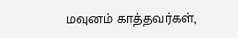மவுனம் காத்தவர்கள்,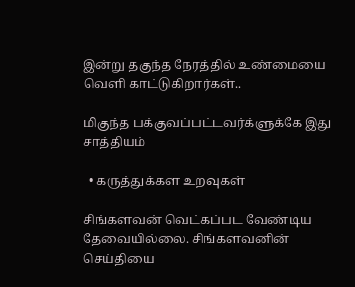இன்று தகுந்த நேரத்தில் உண்மையை வெளி காட்டுகிறார்கள்..

மிகுந்த பக்குவப்பட்டவர்க்ளுக்கே இது சாத்தியம்

  • கருத்துக்கள உறவுகள்

சிங்களவன் வெட்கப்பட வேண்டிய தேவையில்லை. சிங்களவனின் செய்தியை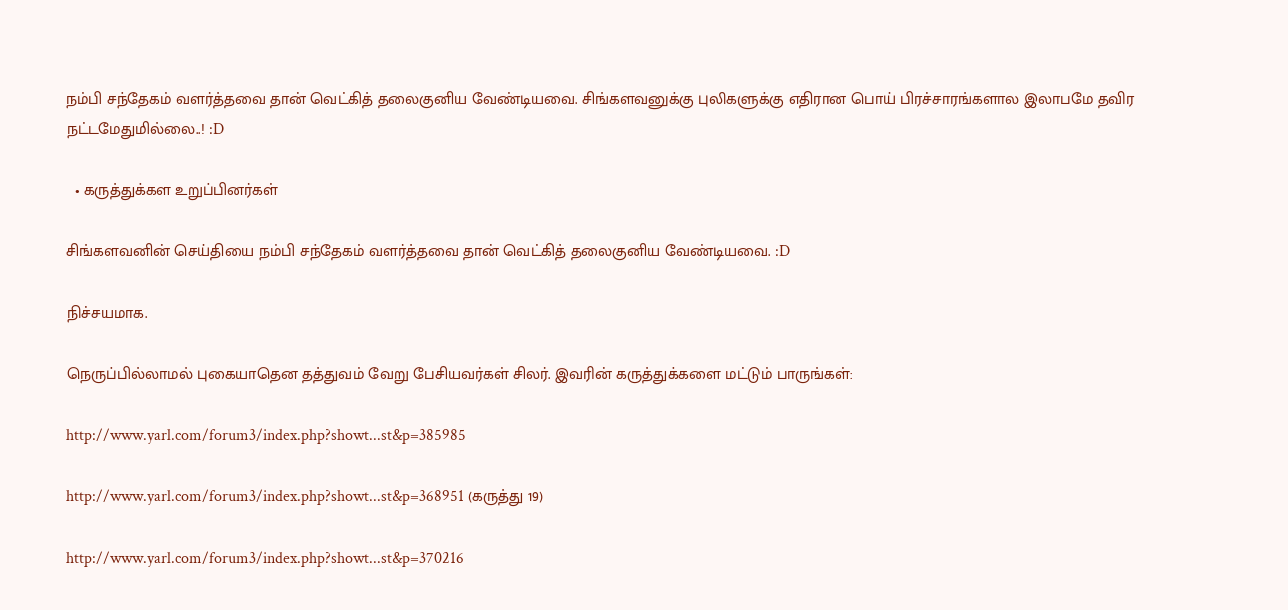நம்பி சந்தேகம் வளர்த்தவை தான் வெட்கித் தலைகுனிய வேண்டியவை. சிங்களவனுக்கு புலிகளுக்கு எதிரான பொய் பிரச்சாரங்களால இலாபமே தவிர நட்டமேதுமில்லை..! :D

  • கருத்துக்கள உறுப்பினர்கள்

சிங்களவனின் செய்தியை நம்பி சந்தேகம் வளர்த்தவை தான் வெட்கித் தலைகுனிய வேண்டியவை. :D

நிச்சயமாக.

நெருப்பில்லாமல் புகையாதென தத்துவம் வேறு பேசியவர்கள் சிலர். இவரின் கருத்துக்களை மட்டும் பாருங்கள்:

http://www.yarl.com/forum3/index.php?showt...st&p=385985

http://www.yarl.com/forum3/index.php?showt...st&p=368951 (கருத்து 19)

http://www.yarl.com/forum3/index.php?showt...st&p=370216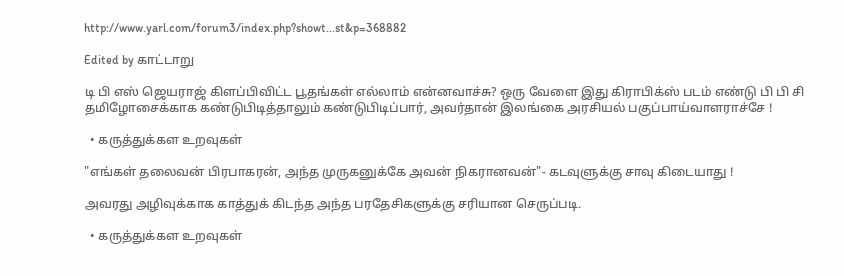http://www.yarl.com/forum3/index.php?showt...st&p=368882

Edited by காட்டாறு

டி பி எஸ் ஜெயராஜ் கிளப்பிவிட்ட பூதங்கள் எல்லாம் என்னவாச்சு? ஒரு வேளை இது கிராபிக்ஸ் படம் எண்டு பி பி சி தமிழோசைக்காக கண்டுபிடித்தாலும் கண்டுபிடிப்பார், அவர்தான் இலங்கை அரசியல் பகுப்பாய்வாளராச்சே !

  • கருத்துக்கள உறவுகள்

"எங்கள் தலைவன் பிரபாகரன், அந்த முருகனுக்கே அவன் நிகரானவன்"- கடவுளுக்கு சாவு கிடையாது !

அவரது அழிவுக்காக காத்துக் கிடந்த அந்த பரதேசிகளுக்கு சரியான செருப்படி.

  • கருத்துக்கள உறவுகள்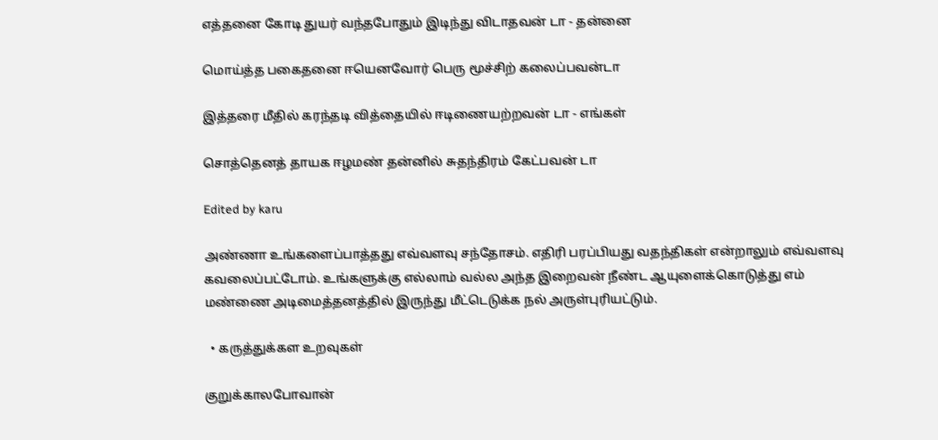எத்தனை கோடி துயர் வந்தபோதும் இடிந்து விடாதவன் டா - தன்னை

மொய்த்த பகைதனை ஈயெனவோர் பெரு மூச்சிற் கலைப்பவன்டா

இத்தரை மீதில் கரந்தடி வித்தையில் ஈடிணையற்றவன் டா - எங்கள்

சொத்தெனத் தாயக ஈழமண் தன்னில் சுதந்திரம் கேட்பவன் டா

Edited by karu

அண்ணா உங்களைப்பாத்தது எவ்வளவு சந்தோசம். எதிரி பரப்பியது வதந்திகள் என்றாலும் எவ்வளவு கவலைப்பட்டோம். உங்களுக்கு எல்லாம் வல்ல அந்த இறைவன் நீண்ட ஆயுளைக்கொடுத்து எம் மண்ணை அடிமைத்தனத்தில் இருந்து மீட்டெடுக்க நல் அருள்புரியட்டும்.

  • கருத்துக்கள உறவுகள்

குறுக்காலபோவான்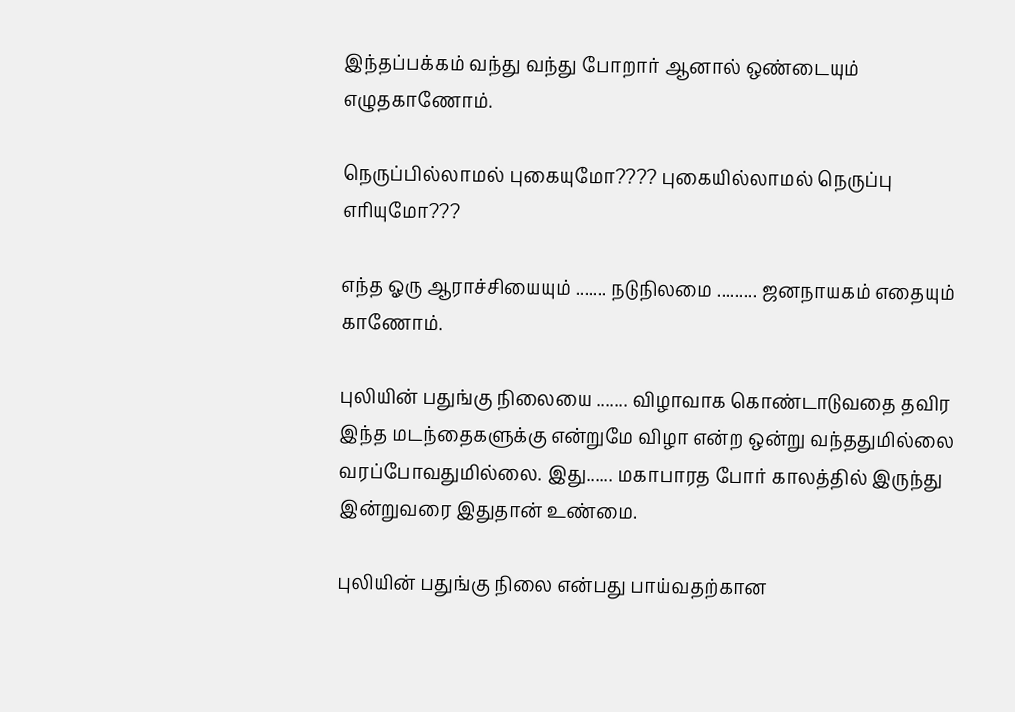இந்தப்பக்கம் வந்து வந்து போறார் ஆனால் ஒண்டையும் எழுதகாணோம்.

நெருப்பில்லாமல் புகையுமோ???? புகையில்லாமல் நெருப்பு எரியுமோ???

எந்த ஓரு ஆராச்சியையும் ....... நடுநிலமை ......... ஜனநாயகம் எதையும் காணோம்.

புலியின் பதுங்கு நிலையை ....... விழாவாக கொண்டாடுவதை தவிர இந்த மடந்தைகளுக்கு என்றுமே விழா என்ற ஒன்று வந்ததுமில்லை வரப்போவதுமில்லை. இது...... மகாபாரத போர் காலத்தில் இருந்து இன்றுவரை இதுதான் உண்மை.

புலியின் பதுங்கு நிலை என்பது பாய்வதற்கான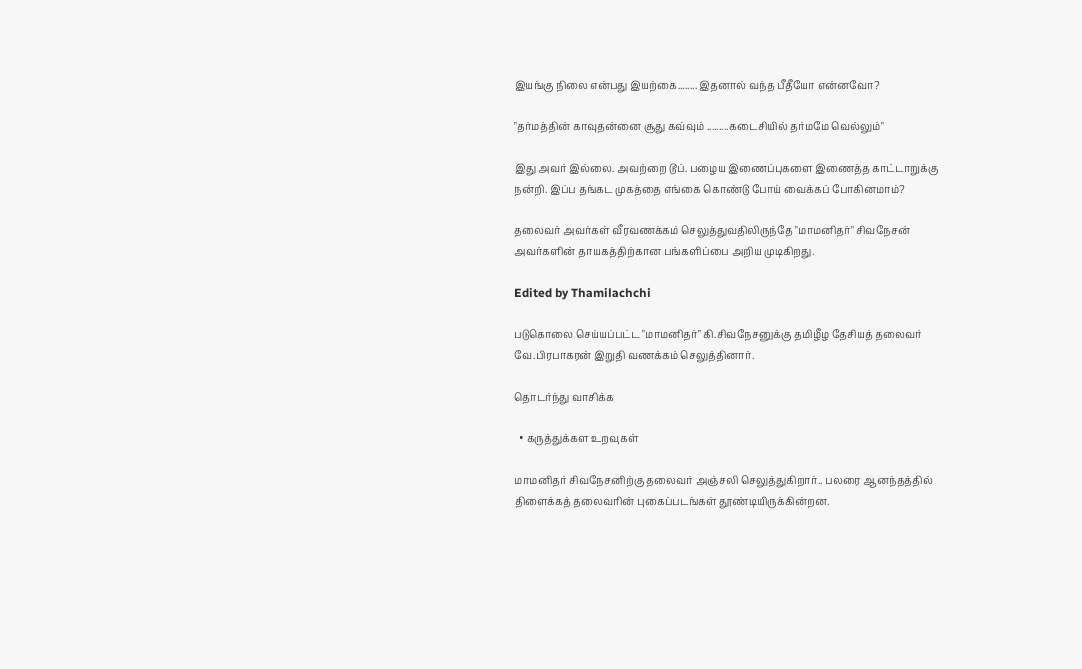இயங்கு நிலை என்பது இயற்கை........ இதனால் வந்த பீதீயோ என்னவோ?

"தர்மத்தின் காவுதன்னை சூது கவ்வும் .........கடைசியில் தர்மமே வெல்லும்"

இது அவர் இல்லை. அவற்றை டூப். பழைய இணைப்புகளை இணைத்த காட்டாறுக்கு நன்றி. இப்ப தங்கட முகத்தை எங்கை கொண்டு போய் வைக்கப் போகினமாம்?

தலைவர் அவர்கள் வீரவணக்கம் செலுத்துவதிலிருந்தே "மாமனிதர்" சிவநேசன் அவர்களின் தாயகத்திற்கான பங்களிப்பை அறிய முடிகிறது.

Edited by Thamilachchi

படுகொலை செய்யப்பட்ட "மாமனிதர்" கி.சிவநேசனுக்கு தமிழீழ தேசியத் தலைவர் வே.பிரபாகரன் இறுதி வணக்கம் செலுத்தினார்.

தொடர்ந்து வாசிக்க

  • கருத்துக்கள உறவுகள்

மாமனிதர் சிவநேசனிற்கு தலைவர் அஞ்சலி செலுத்துகிறார்.. பலரை ஆனந்தத்தில் திளைக்கத் தலைவரின் புகைப்படங்கள் தூண்டியிருக்கின்றன.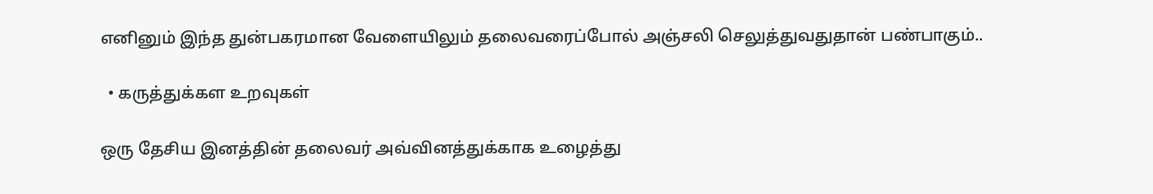எனினும் இந்த துன்பகரமான வேளையிலும் தலைவரைப்போல் அஞ்சலி செலுத்துவதுதான் பண்பாகும்..

  • கருத்துக்கள உறவுகள்

ஒரு தேசிய இனத்தின் தலைவர் அவ்வினத்துக்காக உழைத்து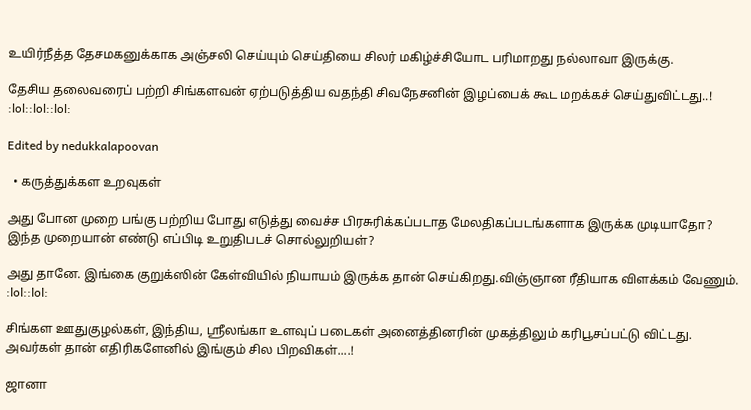உயிர்நீத்த தேசமகனுக்காக அஞ்சலி செய்யும் செய்தியை சிலர் மகிழ்ச்சியோட பரிமாறது நல்லாவா இருக்கு.

தேசிய தலைவரைப் பற்றி சிங்களவன் ஏற்படுத்திய வதந்தி சிவநேசனின் இழப்பைக் கூட மறக்கச் செய்துவிட்டது..! :lol::lol::lol:

Edited by nedukkalapoovan

  • கருத்துக்கள உறவுகள்

அது போன முறை பங்கு பற்றிய போது எடுத்து வைச்ச பிரசுரிக்கப்படாத மேலதிகப்படங்களாக இருக்க முடியாதோ? இந்த முறையான் எண்டு எப்பிடி உறுதிபடச் சொல்லுறியள்?

அது தானே. இங்கை குறுக்ஸின் கேள்வியில் நியாயம் இருக்க தான் செய்கிறது.விஞ்ஞான ரீதியாக விளக்கம் வேணும். :lol::lol:

சிங்கள ஊதுகுழல்கள், இந்திய, ஸ்ரீலங்கா உளவுப் படைகள் அனைத்தினரின் முகத்திலும் கரிபூசப்பட்டு விட்டது. அவர்கள் தான் எதிரிகளேனில் இங்கும் சில பிறவிகள்....!

ஜானா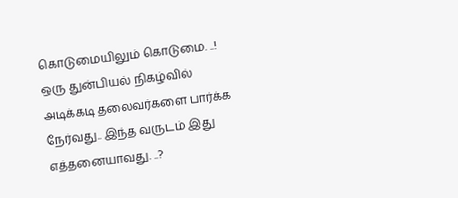கொடுமையிலும் கொடுமை. ..! ஒரு துன்பியல் நிகழ்வில் அடிக்கடி தலைவர்களை பார்க்க நேர்வது.. இந்த வருடம் இது எத்தனையாவது. ..?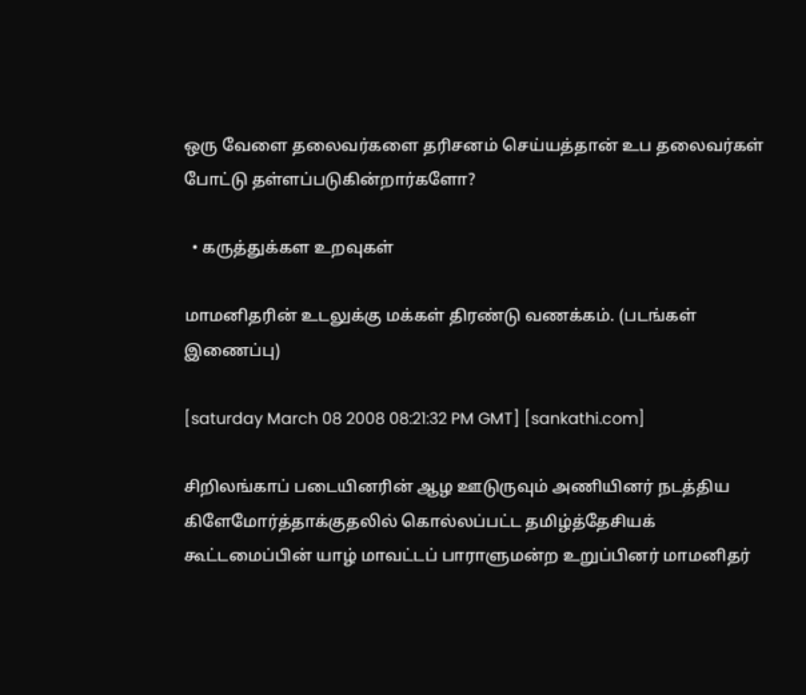ஒரு வேளை தலைவர்களை தரிசனம் செய்யத்தான் உப தலைவர்கள் போட்டு தள்ளப்படுகின்றார்களோ?

  • கருத்துக்கள உறவுகள்

மாமனிதரின் உடலுக்கு மக்கள் திரண்டு வணக்கம். (படங்கள் இணைப்பு)

[saturday March 08 2008 08:21:32 PM GMT] [sankathi.com]

சிறிலங்காப் படையினரின் ஆழ ஊடுருவும் அணியினர் நடத்திய கிளேமோர்த்தாக்குதலில் கொல்லப்பட்ட தமிழ்த்தேசியக் கூட்டமைப்பின் யாழ் மாவட்டப் பாராளுமன்ற உறுப்பினர் மாமனிதர்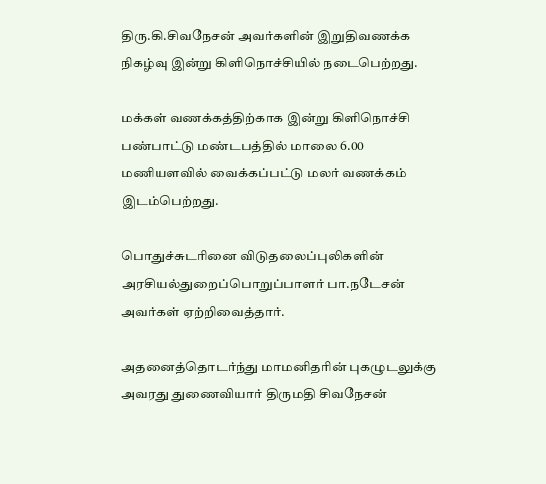திரு.கி.சிவநேசன் அவர்களின் இறுதிவணக்க நிகழ்வு இன்று கிளிநொச்சியில் நடைபெற்றது.

மக்கள் வணக்கத்திற்காக இன்று கிளிநொச்சி பண்பாட்டு மண்டபத்தில் மாலை 6.00 மணியளவில் வைக்கப்பட்டு மலர் வணக்கம் இடம்பெற்றது.

பொதுச்சுடரினை விடுதலைப்புலிகளின் அரசியல்துறைப்பொறுப்பாளர் பா.நடேசன் அவர்கள் ஏற்றிவைத்தார்.

அதனைத்தொடர்ந்து மாமனிதரின் புகழுடலுக்கு அவரது துணைவியார் திருமதி சிவநேசன்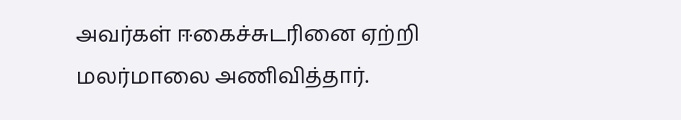அவர்கள் ஈகைச்சுடரினை ஏற்றி மலர்மாலை அணிவித்தார்.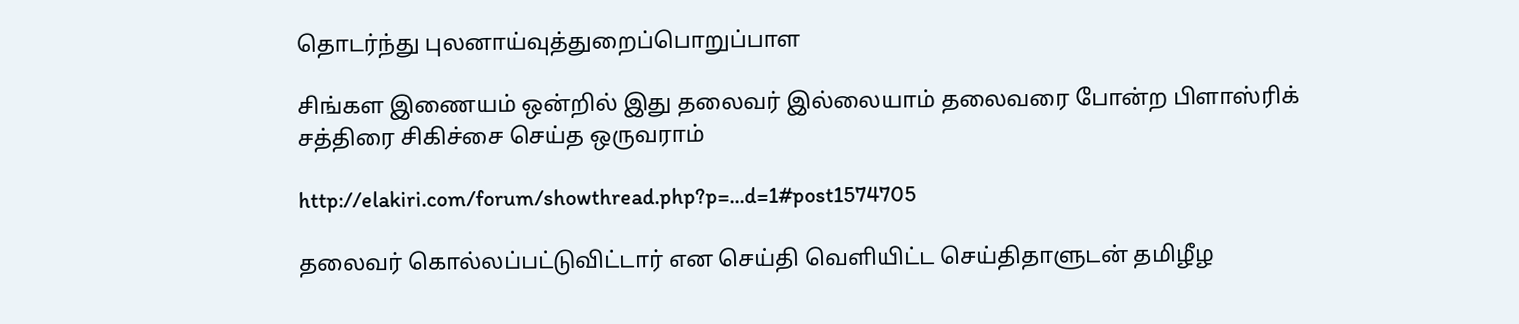தொடர்ந்து புலனாய்வுத்துறைப்பொறுப்பாள

சிங்கள இணையம் ஒன்றில் இது தலைவர் இல்லையாம் தலைவரை போன்ற பிளாஸ்ரிக் சத்திரை சிகிச்சை செய்த ஒருவராம்

http://elakiri.com/forum/showthread.php?p=...d=1#post1574705

தலைவர் கொல்லப்பட்டுவிட்டார் என செய்தி வெளியிட்ட செய்திதாளுடன் தமிழீழ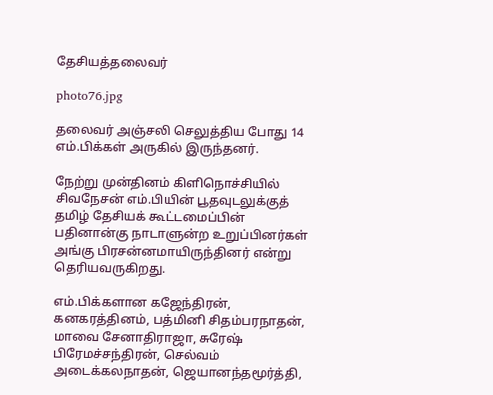தேசியத்தலைவர்

photo76.jpg

தலைவர் அஞ்சலி செலுத்திய போது 14 எம்.பிக்கள் அருகில் இருந்தனர்.

நேற்று முன்தினம் கிளிநொச்சியில் சிவநேசன் எம்.பியின் பூதவுடலுக்குத் தமிழ் தேசியக் கூட்டமைப்பின் பதினான்கு நாடாளுன்ற உறுப்பினர்கள் அங்கு பிரசன்னமாயிருந்தினர் என்று தெரியவருகிறது.

எம்.பிக்களான கஜேந்திரன், கனகரத்தினம், பத்மினி சிதம்பரநாதன், மாவை சேனாதிராஜா, சுரேஷ் பிரேமச்சந்திரன், செல்வம் அடைக்கலநாதன், ஜெயானந்தமூர்த்தி,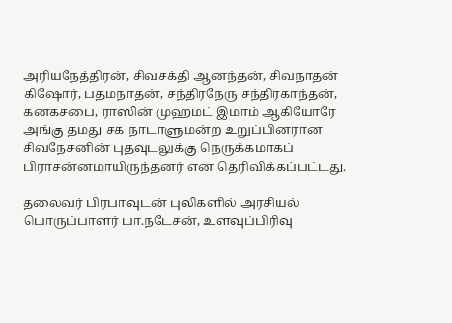அரியநேத்திரன், சிவசக்தி ஆனந்தன், சிவநாதன் கிஷோர், பதமநாதன், சந்திரநேரு சந்திரகாந்தன், கனகசபை, ராஸின் முஹமட் இமாம் ஆகியோரே அங்கு தமது சக நாடாளுமன்ற உறுப்பினரான சிவநேசனின் புதவுடலுக்கு நெருக்கமாகப் பிராசன்னமாயிருந்தனர் என தெரிவிக்கப்பட்டது.

தலைவர் பிரபாவுடன் புலிகளில் அரசியல் பொருப்பாளர் பா.நடேசன், உளவுப்பிரிவு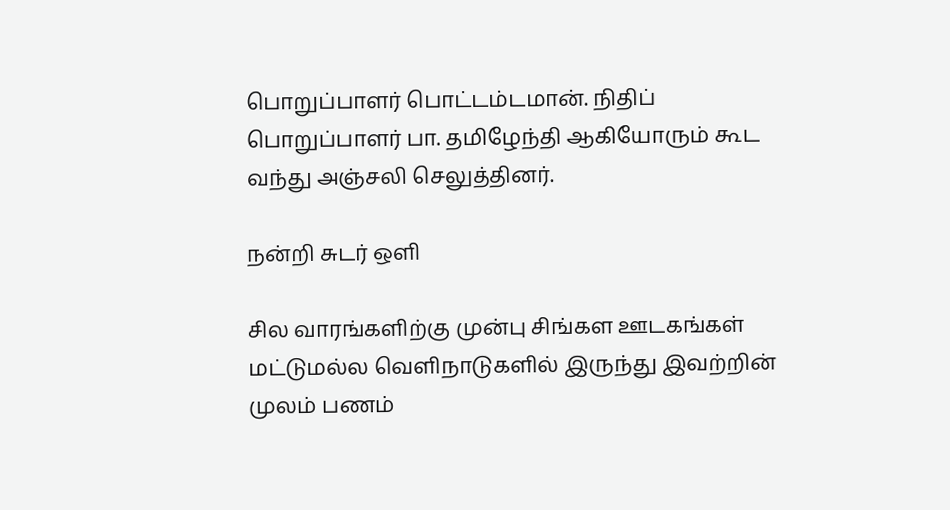பொறுப்பாளர் பொட்டம்டமான். நிதிப் பொறுப்பாளர் பா. தமிழேந்தி ஆகியோரும் கூட வந்து அஞ்சலி செலுத்தினர்.

நன்றி சுடர் ஒளி

சில வாரங்களிற்கு முன்பு சிங்கள ஊடகங்கள் மட்டுமல்ல வெளிநாடுகளில் இருந்து இவற்றின் முலம் பணம்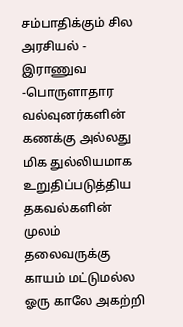சம்பாதிக்கும் சில அரசியல் - இராணுவ -பொருளாதார வல்வுனர்களின் கணக்கு அல்லது மிக துல்லியமாக உறுதிப்படுத்திய தகவல்களின் முலம் தலைவருக்கு காயம் மட்டுமல்ல ஓரு காலே அகற்றி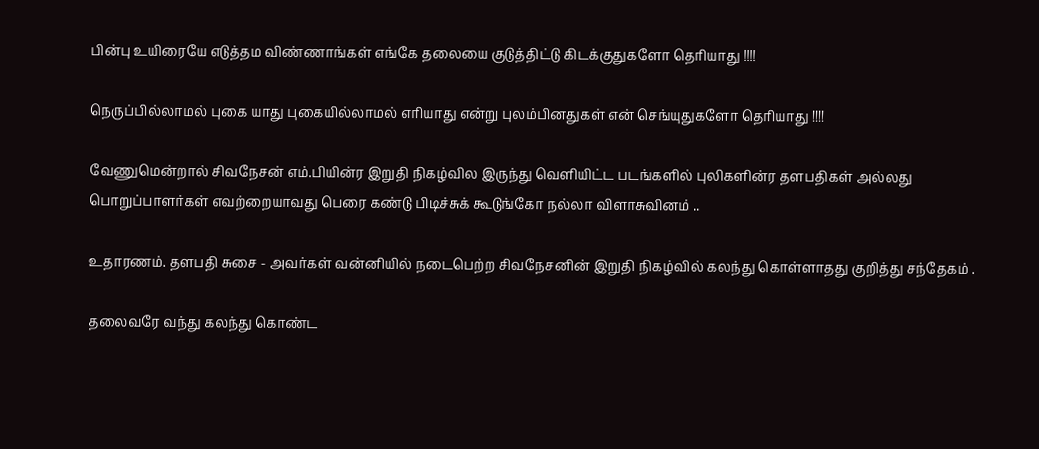பின்பு உயிரையே எடுத்தம விண்ணாங்கள் எங்கே தலையை குடுத்திட்டு கிடக்குதுகளோ தெரியாது !!!!

நெருப்பில்லாமல் புகை யாது புகையில்லாமல் எரியாது என்று புலம்பினதுகள் என் செங்யுதுகளோ தெரியாது !!!!

வேணுமென்றால் சிவநேசன் எம்.பியின்ர இறுதி நிகழ்வில இருந்து வெளியிட்ட படங்களில் புலிகளின்ர தளபதிகள் அல்லது பொறுப்பாளர்கள் எவற்றையாவது பெரை கண்டு பிடிச்சுக் கூடுங்கோ நல்லா விளாசுவினம் ..

உதாரணம். தளபதி சுசை - அவர்கள் வன்னியில் நடைபெற்ற சிவநேசனின் இறுதி நிகழ்வில் கலந்து கொள்ளாதது குறித்து சந்தேகம் .

தலைவரே வந்து கலந்து கொண்ட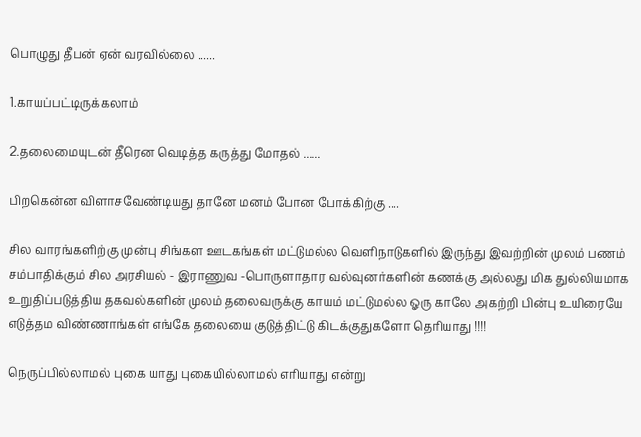பொழுது தீபன் ஏன் வரவில்லை ......

1.காயப்பட்டிருக்கலாம்

2.தலைமையுடன் தீரென வெடித்த கருத்து மோதல் ......

பிறகென்ன விளாசவேண்டியது தானே மனம் போன போக்கிற்கு ....

சில வாரங்களிற்கு முன்பு சிங்கள ஊடகங்கள் மட்டுமல்ல வெளிநாடுகளில் இருந்து இவற்றின் முலம் பணம் சம்பாதிக்கும் சில அரசியல் - இராணுவ -பொருளாதார வல்வுனர்களின் கணக்கு அல்லது மிக துல்லியமாக உறுதிப்படுத்திய தகவல்களின் முலம் தலைவருக்கு காயம் மட்டுமல்ல ஓரு காலே அகற்றி பின்பு உயிரையே எடுத்தம விண்ணாங்கள் எங்கே தலையை குடுத்திட்டு கிடக்குதுகளோ தெரியாது !!!!

நெருப்பில்லாமல் புகை யாது புகையில்லாமல் எரியாது என்று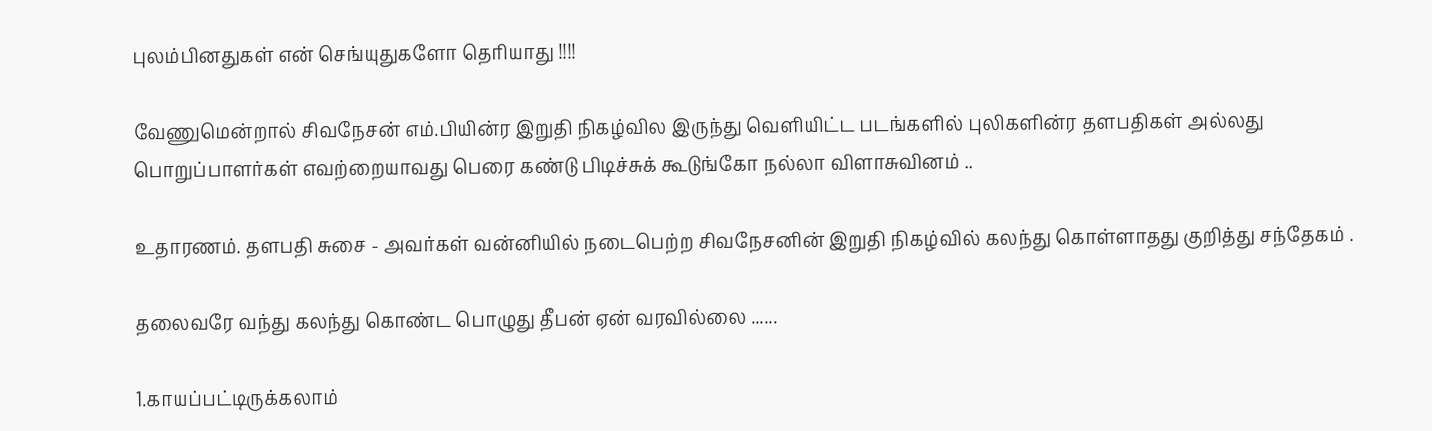புலம்பினதுகள் என் செங்யுதுகளோ தெரியாது !!!!

வேணுமென்றால் சிவநேசன் எம்.பியின்ர இறுதி நிகழ்வில இருந்து வெளியிட்ட படங்களில் புலிகளின்ர தளபதிகள் அல்லது பொறுப்பாளர்கள் எவற்றையாவது பெரை கண்டு பிடிச்சுக் கூடுங்கோ நல்லா விளாசுவினம் ..

உதாரணம். தளபதி சுசை - அவர்கள் வன்னியில் நடைபெற்ற சிவநேசனின் இறுதி நிகழ்வில் கலந்து கொள்ளாதது குறித்து சந்தேகம் .

தலைவரே வந்து கலந்து கொண்ட பொழுது தீபன் ஏன் வரவில்லை ......

1.காயப்பட்டிருக்கலாம்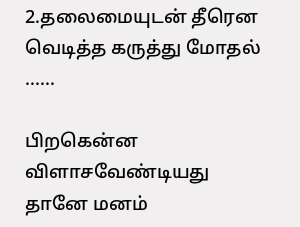2.தலைமையுடன் தீரென வெடித்த கருத்து மோதல் ......

பிறகென்ன விளாசவேண்டியது தானே மனம்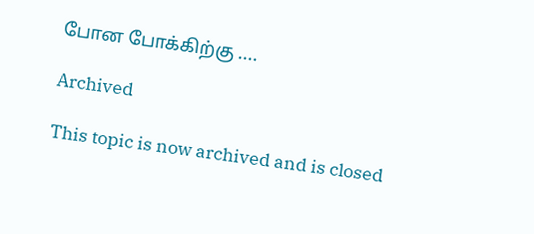போன போக்கிற்கு ....

Archived

This topic is now archived and is closed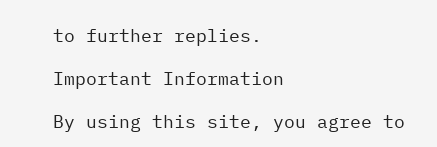to further replies.

Important Information

By using this site, you agree to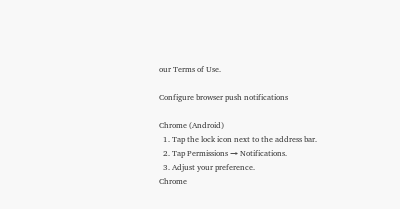our Terms of Use.

Configure browser push notifications

Chrome (Android)
  1. Tap the lock icon next to the address bar.
  2. Tap Permissions → Notifications.
  3. Adjust your preference.
Chrome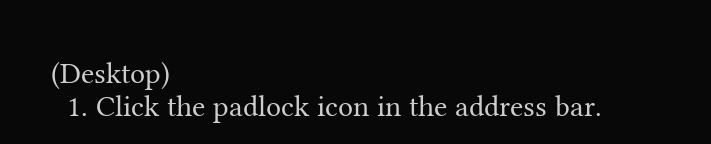(Desktop)
  1. Click the padlock icon in the address bar.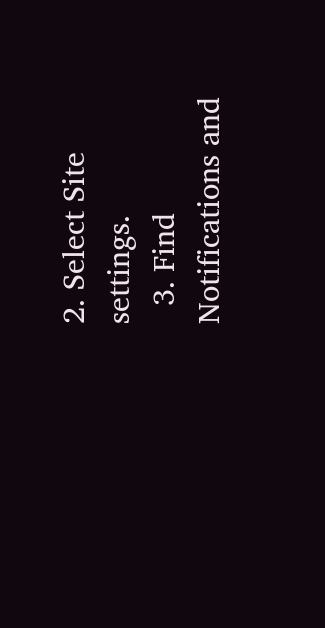2. Select Site settings.
  3. Find Notifications and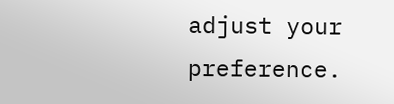adjust your preference.